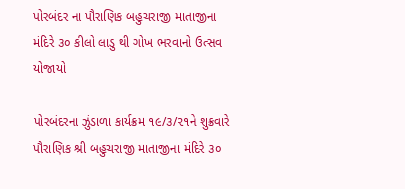પોરબંદર ના પૌરાણિક બહુચરાજી માતાજીના મંદિરે ૩૦ કીલો લાડુ થી ગોખ ભરવાનો ઉત્સવ યોજાયો

પોરબંદરના ઝુંડાળા કાર્યક્રમ ૧૯/૩/૨૧ને શુક્રવારે પૌરાણિક શ્રી બહુચરાજી માતાજીના મંદિરે ૩૦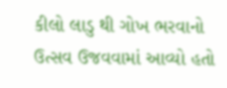કીલો લાડુ થી ગોખ ભરવાનો ઉત્સવ ઉજવવામાં આવ્યો હતો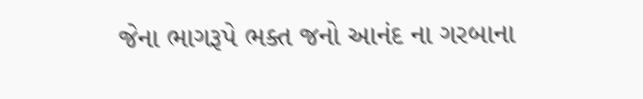જેના ભાગરૂપે ભક્ત જનો આનંદ ના ગરબાના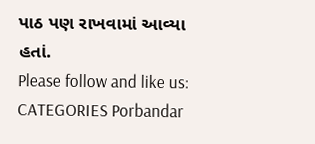પાઠ પણ રાખવામાં આવ્યા હતાં.
Please follow and like us:
CATEGORIES Porbandar